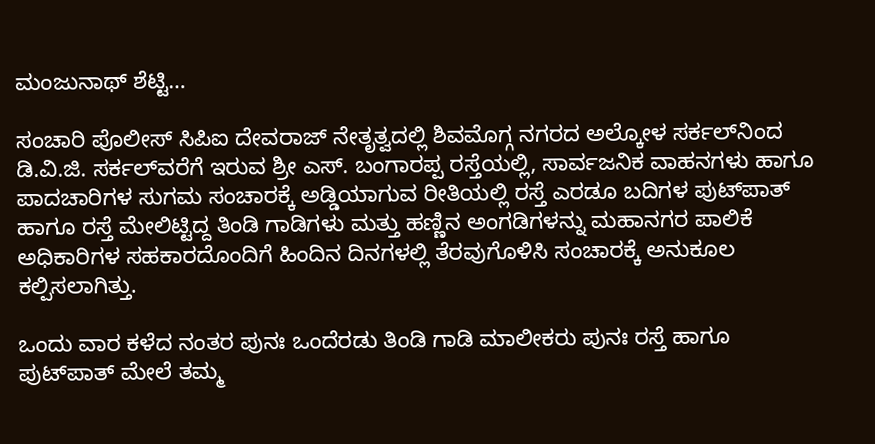ಮಂಜುನಾಥ್ ಶೆಟ್ಟಿ…

ಸಂಚಾರಿ ಪೊಲೀಸ್ ಸಿಪಿಐ ದೇವರಾಜ್ ನೇತೃತ್ವದಲ್ಲಿ ಶಿವಮೊಗ್ಗ ನಗರದ ಅಲ್ಕೋಳ ಸರ್ಕಲ್‌ನಿಂದ ಡಿ.ವಿ.ಜಿ. ಸರ್ಕಲ್‌ವರೆಗೆ ಇರುವ ಶ್ರೀ ಎಸ್. ಬಂಗಾರಪ್ಪ ರಸ್ತೆಯಲ್ಲಿ, ಸಾರ್ವಜನಿಕ ವಾಹನಗಳು ಹಾಗೂ ಪಾದಚಾರಿಗಳ ಸುಗಮ ಸಂಚಾರಕ್ಕೆ ಅಡ್ಡಿಯಾಗುವ ರೀತಿಯಲ್ಲಿ ರಸ್ತೆ ಎರಡೂ ಬದಿಗಳ ಪುಟ್‌ಪಾತ್ ಹಾಗೂ ರಸ್ತೆ ಮೇಲಿಟ್ಟಿದ್ದ ತಿಂಡಿ ಗಾಡಿಗಳು ಮತ್ತು ಹಣ್ಣಿನ ಅಂಗಡಿಗಳನ್ನು ಮಹಾನಗರ ಪಾಲಿಕೆ ಅಧಿಕಾರಿಗಳ ಸಹಕಾರದೊಂದಿಗೆ ಹಿಂದಿನ ದಿನಗಳಲ್ಲಿ ತೆರವುಗೊಳಿಸಿ ಸಂಚಾರಕ್ಕೆ ಅನುಕೂಲ ಕಲ್ಪಿಸಲಾಗಿತ್ತು.

ಒಂದು ವಾರ ಕಳೆದ ನಂತರ ಪುನಃ ಒಂದೆರಡು ತಿಂಡಿ ಗಾಡಿ ಮಾಲೀಕರು ಪುನಃ ರಸ್ತೆ ಹಾಗೂ ಪುಟ್‌ಪಾತ್ ಮೇಲೆ ತಮ್ಮ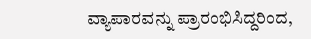ವ್ಯಾಪಾರವನ್ನು ಪ್ರಾರಂಭಿಸಿದ್ದರಿಂದ,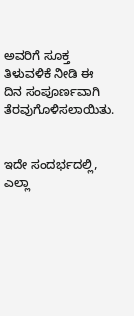ಅವರಿಗೆ ಸೂಕ್ತ ತಿಳುವಳಿಕೆ ನೀಡಿ ಈ ದಿನ ಸಂಪೂರ್ಣವಾಗಿ ತೆರವುಗೊಳಿಸಲಾಯಿತು.


ಇದೇ ಸಂದರ್ಭದಲ್ಲಿ, ಎಲ್ಲಾ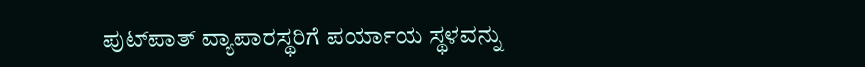ಪುಟ್‌ಪಾತ್ ವ್ಯಾಪಾರಸ್ಥರಿಗೆ ಪರ್ಯಾಯ ಸ್ಥಳವನ್ನು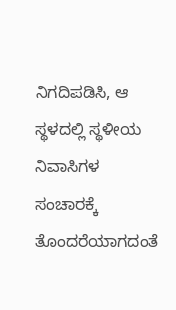ನಿಗದಿಪಡಿಸಿ, ಆ ಸ್ಥಳದಲ್ಲಿ ಸ್ಥಳೀಯ ನಿವಾಸಿಗಳ ಸಂಚಾರಕ್ಕೆ ತೊಂದರೆಯಾಗದಂತೆ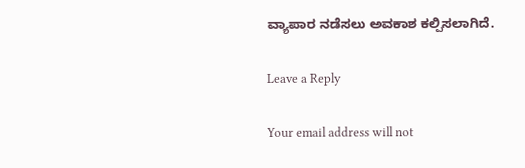ವ್ಯಾಪಾರ ನಡೆಸಲು ಅವಕಾಶ ಕಲ್ಪಿಸಲಾಗಿದೆ.

Leave a Reply

Your email address will not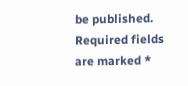be published. Required fields are marked *